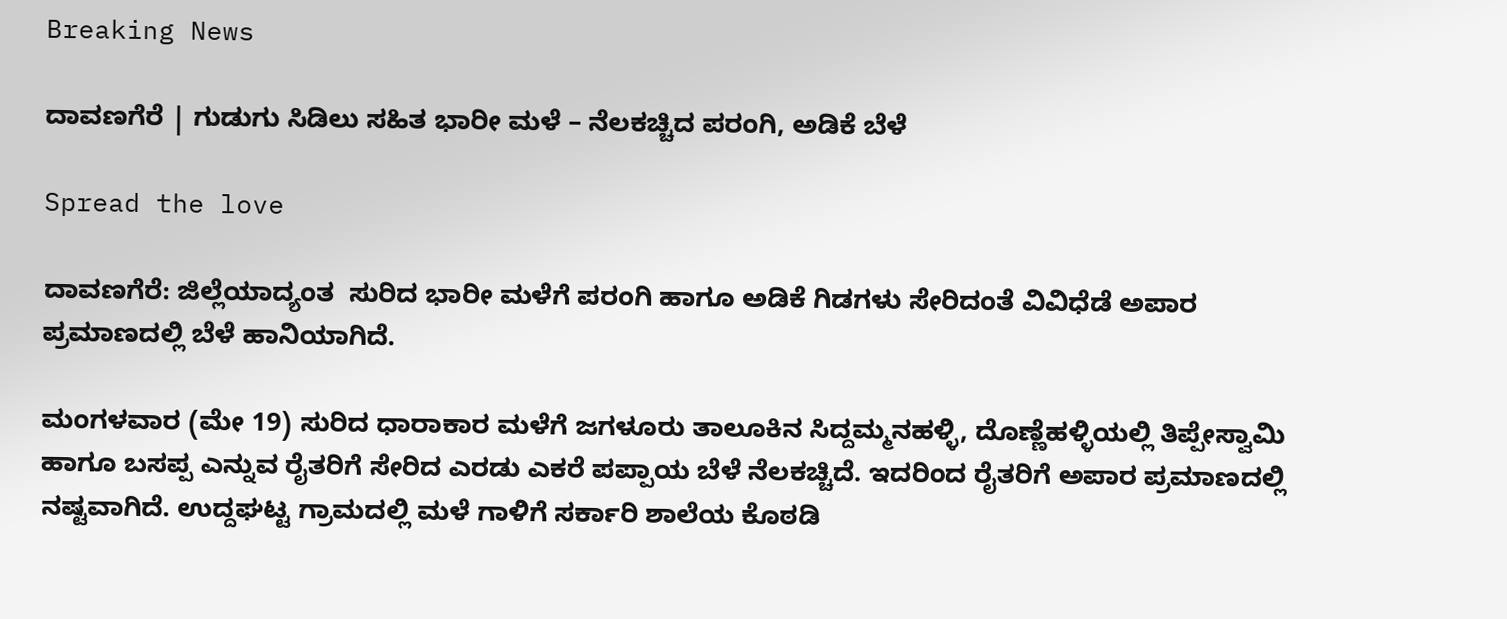Breaking News

ದಾವಣಗೆರೆ | ಗುಡುಗು ಸಿಡಿಲು ಸಹಿತ ಭಾರೀ ಮಳೆ – ನೆಲಕಚ್ಚಿದ ಪರಂಗಿ, ಅಡಿಕೆ ಬೆಳೆ

Spread the love

ದಾವಣಗೆರೆ: ಜಿಲ್ಲೆಯಾದ್ಯಂತ  ಸುರಿದ ಭಾರೀ ಮಳೆಗೆ ಪರಂಗಿ ಹಾಗೂ ಅಡಿಕೆ ಗಿಡಗಳು ಸೇರಿದಂತೆ ವಿವಿಧೆಡೆ ಅಪಾರ ಪ್ರಮಾಣದಲ್ಲಿ ಬೆಳೆ ಹಾನಿಯಾಗಿದೆ.

ಮಂಗಳವಾರ (ಮೇ 19) ಸುರಿದ ಧಾರಾಕಾರ ಮಳೆಗೆ ಜಗಳೂರು ತಾಲೂಕಿನ ಸಿದ್ದಮ್ಮನಹಳ್ಳಿ, ದೊಣ್ಣೆಹಳ್ಳಿಯಲ್ಲಿ ತಿಪ್ಪೇಸ್ವಾಮಿ ಹಾಗೂ ಬಸಪ್ಪ ಎನ್ನುವ ರೈತರಿಗೆ ಸೇರಿದ ಎರಡು ಎಕರೆ ಪಪ್ಪಾಯ ಬೆಳೆ ನೆಲಕಚ್ಚಿದೆ. ಇದರಿಂದ ರೈತರಿಗೆ ಅಪಾರ ಪ್ರಮಾಣದಲ್ಲಿ ನಷ್ಟವಾಗಿದೆ. ಉದ್ದಘಟ್ಟ ಗ್ರಾಮದಲ್ಲಿ ಮಳೆ ಗಾಳಿಗೆ ಸರ್ಕಾರಿ ಶಾಲೆಯ ಕೊಠಡಿ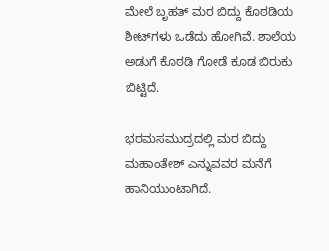ಮೇಲೆ ಬೃಹತ್ ಮರ ಬಿದ್ದು ಕೊಠಡಿಯ ಶೀಟ್‍ಗಳು ಒಡೆದು ಹೋಗಿವೆ. ಶಾಲೆಯ ಅಡುಗೆ ಕೊಠಡಿ ಗೋಡೆ ಕೂಡ ಬಿರುಕು ಬಿಟ್ಟಿದೆ.

ಭರಮಸಮುದ್ರದಲ್ಲಿ ಮರ ಬಿದ್ದು ಮಹಾಂತೇಶ್ ಎನ್ನುವವರ ಮನೆಗೆ ಹಾನಿಯುಂಟಾಗಿದೆ.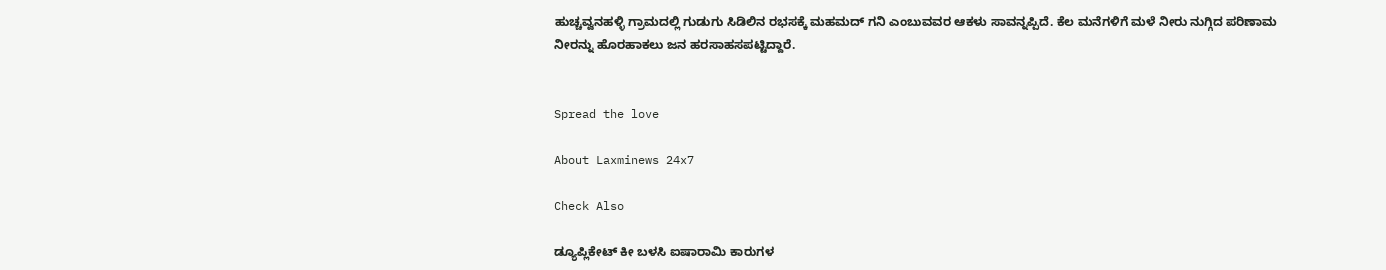ಹುಚ್ಚವ್ವನಹಳ್ಳಿ ಗ್ರಾಮದಲ್ಲಿ ಗುಡುಗು ಸಿಡಿಲಿನ ರಭಸಕ್ಕೆ ಮಹಮದ್ ಗನಿ ಎಂಬುವವರ ಆಕಳು ಸಾವನ್ನಪ್ಪಿದೆ. ಕೆಲ ಮನೆಗಳಿಗೆ ಮಳೆ ನೀರು ನುಗ್ಗಿದ ಪರಿಣಾಮ ನೀರನ್ನು ಹೊರಹಾಕಲು ಜನ ಹರಸಾಹಸಪಟ್ಟಿದ್ದಾರೆ.


Spread the love

About Laxminews 24x7

Check Also

ಡ್ಯೂಪ್ಲಿಕೇಟ್ ಕೀ ಬಳಸಿ ಐಷಾರಾಮಿ ಕಾರುಗಳ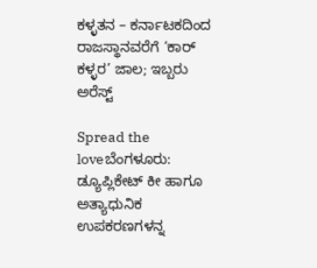ಕಳ್ಳತನ – ಕರ್ನಾಟಕದಿಂದ ರಾಜಸ್ಥಾನವರೆಗೆ ‘ಕಾರ್‌ ಕಳ್ಳರ’ ಜಾಲ; ಇಬ್ಬರು ಅರೆಸ್ಟ್‌

Spread the loveಬೆಂಗಳೂರು: ಡ್ಯೂಪ್ಲಿಕೇಟ್ ಕೀ ಹಾಗೂ ಅತ್ಯಾಧುನಿಕ ಉಪಕರಣಗಳನ್ನ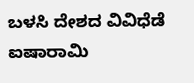ಬಳಸಿ ದೇಶದ ವಿವಿಧೆಡೆ ಐಷಾರಾಮಿ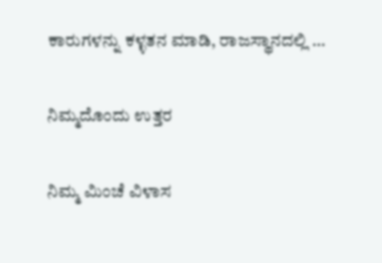ಕಾರುಗಳನ್ನು ಕಳ್ಳತನ ಮಾಡಿ, ರಾಜಸ್ಥಾನದಲ್ಲಿ …

ನಿಮ್ಮದೊಂದು ಉತ್ತರ

ನಿಮ್ಮ ಮಿಂಚೆ ವಿಳಾಸ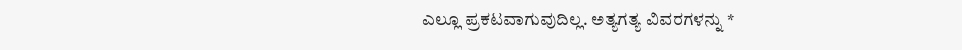ಎಲ್ಲೂ ಪ್ರಕಟವಾಗುವುದಿಲ್ಲ. ಅತ್ಯಗತ್ಯ ವಿವರಗಳನ್ನು *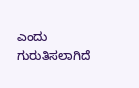ಎಂದು ಗುರುತಿಸಲಾಗಿದೆ